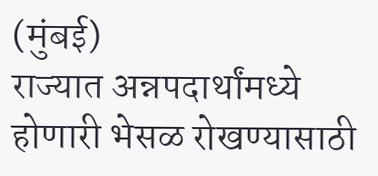(मुंबई)
राज्यात अन्नपदार्थांमध्ये होणारी भेसळ रोखण्यासाठी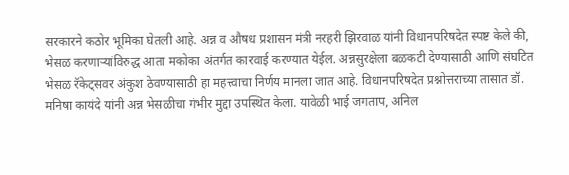सरकारने कठोर भूमिका घेतली आहे. अन्न व औषध प्रशासन मंत्री नरहरी झिरवाळ यांनी विधानपरिषदेत स्पष्ट केले की, भेसळ करणाऱ्यांविरुद्ध आता मकोका अंतर्गत कारवाई करण्यात येईल. अन्नसुरक्षेला बळकटी देण्यासाठी आणि संघटित भेसळ रॅकेट्सवर अंकुश ठेवण्यासाठी हा महत्त्वाचा निर्णय मानला जात आहे. विधानपरिषदेत प्रश्नोत्तराच्या तासात डॉ. मनिषा कायंदे यांनी अन्न भेसळीचा गंभीर मुद्दा उपस्थित केला. यावेळी भाई जगताप, अनिल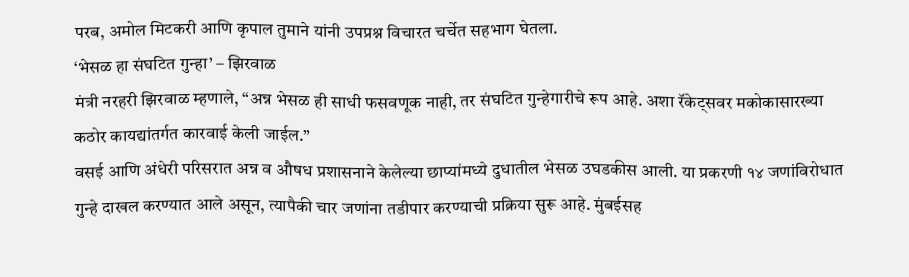परब, अमोल मिटकरी आणि कृपाल तुमाने यांनी उपप्रश्न विचारत चर्चेत सहभाग घेतला.
‘भेसळ हा संघटित गुन्हा’ – झिरवाळ
मंत्री नरहरी झिरवाळ म्हणाले, “अन्न भेसळ ही साधी फसवणूक नाही, तर संघटित गुन्हेगारीचे रूप आहे. अशा रॅकेट्सवर मकोकासारख्या कठोर कायद्यांतर्गत कारवाई केली जाईल.”
वसई आणि अंधेरी परिसरात अन्न व औषध प्रशासनाने केलेल्या छाप्यांमध्ये दुधातील भेसळ उघडकीस आली. या प्रकरणी १४ जणांविरोधात गुन्हे दाखल करण्यात आले असून, त्यापैकी चार जणांना तडीपार करण्याची प्रक्रिया सुरू आहे. मुंबईसह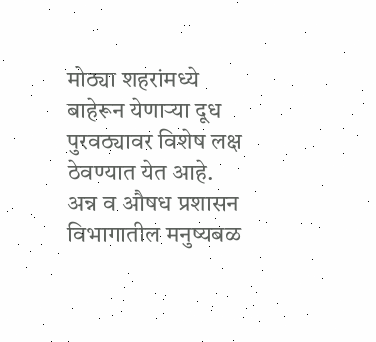मोठ्या शहरांमध्ये बाहेरून येणाऱ्या दूध पुरवठ्यावर विशेष लक्ष ठेवण्यात येत आहे.
अन्न व औषध प्रशासन विभागातील मनुष्यबळ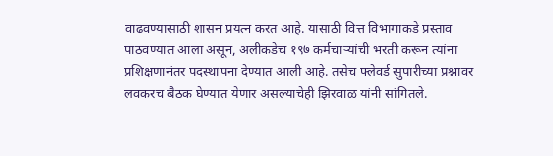वाढवण्यासाठी शासन प्रयत्न करत आहे. यासाठी वित्त विभागाकडे प्रस्ताव पाठवण्यात आला असून, अलीकडेच १९७ कर्मचाऱ्यांची भरती करून त्यांना प्रशिक्षणानंतर पदस्थापना देण्यात आली आहे. तसेच फ्लेवर्ड सुपारीच्या प्रश्नावर लवकरच बैठक घेण्यात येणार असल्याचेही झिरवाळ यांनी सांगितले.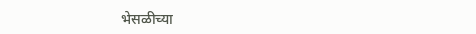भेसळीच्या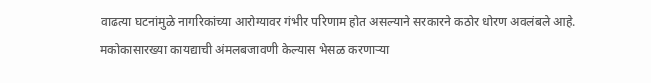वाढत्या घटनांमुळे नागरिकांच्या आरोग्यावर गंभीर परिणाम होत असल्याने सरकारने कठोर धोरण अवलंबले आहे. मकोकासारख्या कायद्याची अंमलबजावणी केल्यास भेसळ करणाऱ्या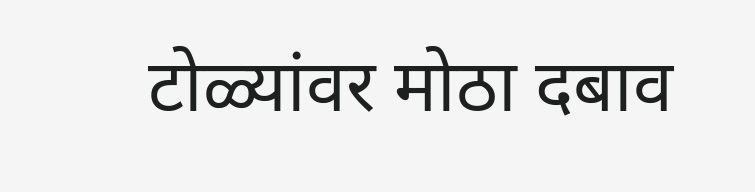टोळ्यांवर मोठा दबाव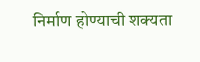निर्माण होण्याची शक्यता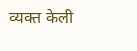व्यक्त केली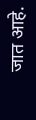जात आहे.